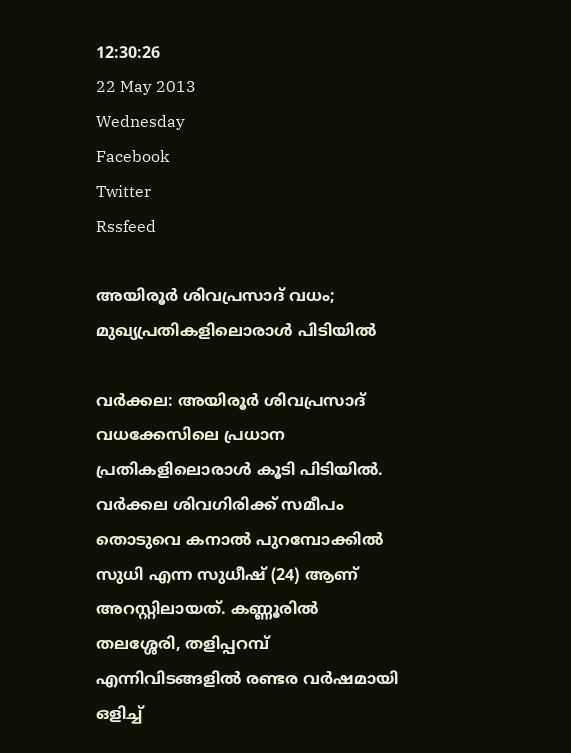12:30:26
22 May 2013
Wednesday
Facebook
Twitter
Rssfeed

അയിരൂര്‍ ശിവപ്രസാദ് വധം; മുഖ്യപ്രതികളിലൊരാള്‍ പിടിയില്‍

വര്‍ക്കല: അയിരൂര്‍ ശിവപ്രസാദ് വധക്കേസിലെ പ്രധാന പ്രതികളിലൊരാള്‍ കൂടി പിടിയില്‍. വര്‍ക്കല ശിവഗിരിക്ക് സമീപം തൊടുവെ കനാല്‍ പുറമ്പോക്കില്‍ സുധി എന്ന സുധീഷ് (24) ആണ് അറസ്റ്റിലായത്. കണ്ണൂരില്‍ തലശ്ശേരി, തളിപ്പറമ്പ് എന്നിവിടങ്ങളില്‍ രണ്ടര വര്‍ഷമായി ഒളിച്ച്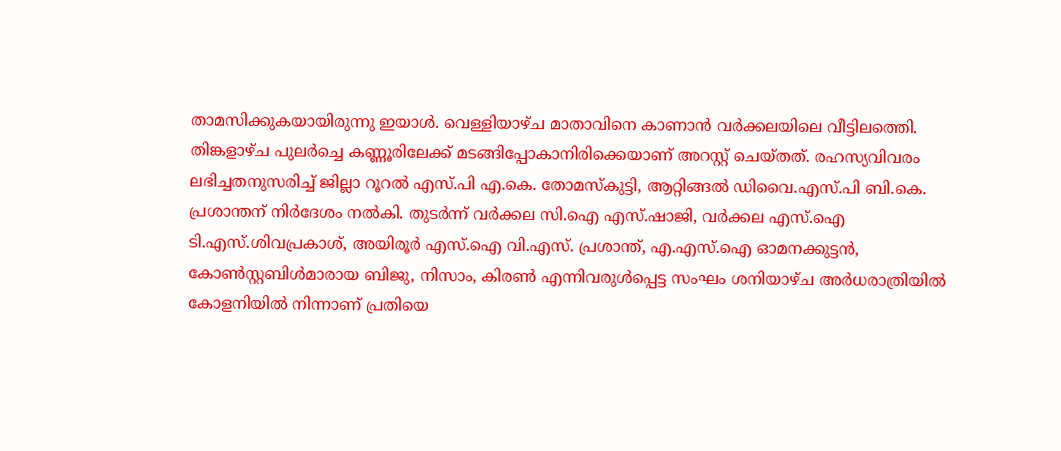താമസിക്കുകയായിരുന്നു ഇയാള്‍. വെള്ളിയാഴ്ച മാതാവിനെ കാണാന്‍ വര്‍ക്കലയിലെ വീട്ടിലത്തെി. തിങ്കളാഴ്ച പുലര്‍ച്ചെ കണ്ണൂരിലേക്ക് മടങ്ങിപ്പോകാനിരിക്കെയാണ് അറസ്റ്റ് ചെയ്തത്. രഹസ്യവിവരം ലഭിച്ചതനുസരിച്ച് ജില്ലാ റൂറല്‍ എസ്.പി എ.കെ. തോമസ്കുട്ടി, ആറ്റിങ്ങല്‍ ഡിവൈ.എസ്.പി ബി.കെ. പ്രശാന്തന് നിര്‍ദേശം നല്‍കി. തുടര്‍ന്ന് വര്‍ക്കല സി.ഐ എസ്.ഷാജി, വര്‍ക്കല എസ്.ഐ ടി.എസ്.ശിവപ്രകാശ്, അയിരൂര്‍ എസ്.ഐ വി.എസ്. പ്രശാന്ത്, എ.എസ്.ഐ ഓമനക്കുട്ടന്‍, കോണ്‍സ്റ്റബിള്‍മാരായ ബിജു, നിസാം, കിരണ്‍ എന്നിവരുള്‍പ്പെട്ട സംഘം ശനിയാഴ്ച അര്‍ധരാത്രിയില്‍ കോളനിയില്‍ നിന്നാണ് പ്രതിയെ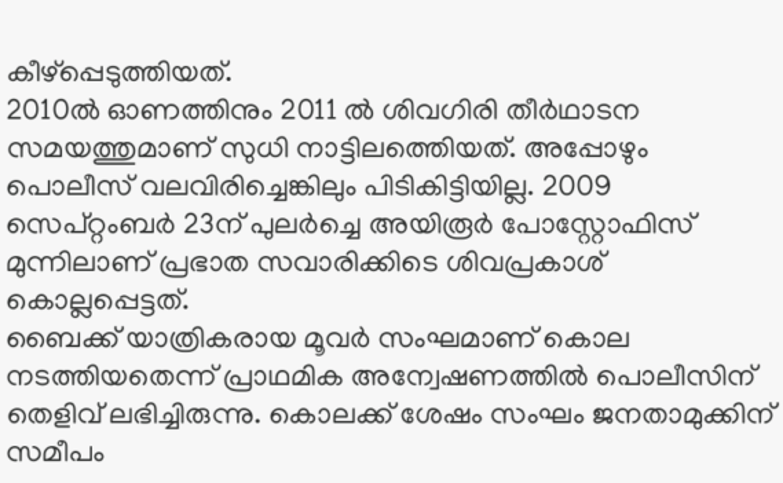കീഴ്പ്പെടുത്തിയത്.
2010ല്‍ ഓണത്തിനും 2011 ല്‍ ശിവഗിരി തീര്‍ഥാടന സമയത്തുമാണ് സുധി നാട്ടിലത്തെിയത്. അപ്പോഴും പൊലീസ് വലവിരിച്ചെങ്കിലും പിടികിട്ടിയില്ല. 2009 സെപ്റ്റംബര്‍ 23ന് പുലര്‍ച്ചെ അയിരൂര്‍ പോസ്റ്റോഫിസ് മുന്നിലാണ് പ്രഭാത സവാരിക്കിടെ ശിവപ്രകാശ് കൊല്ലപ്പെട്ടത്.
ബൈക്ക് യാത്രികരായ മൂവര്‍ സംഘമാണ് കൊല നടത്തിയതെന്ന് പ്രാഥമിക അന്വേഷണത്തില്‍ പൊലീസിന് തെളിവ് ലഭിച്ചിരുന്നു. കൊലക്ക് ശേഷം സംഘം ജനതാമുക്കിന് സമീപം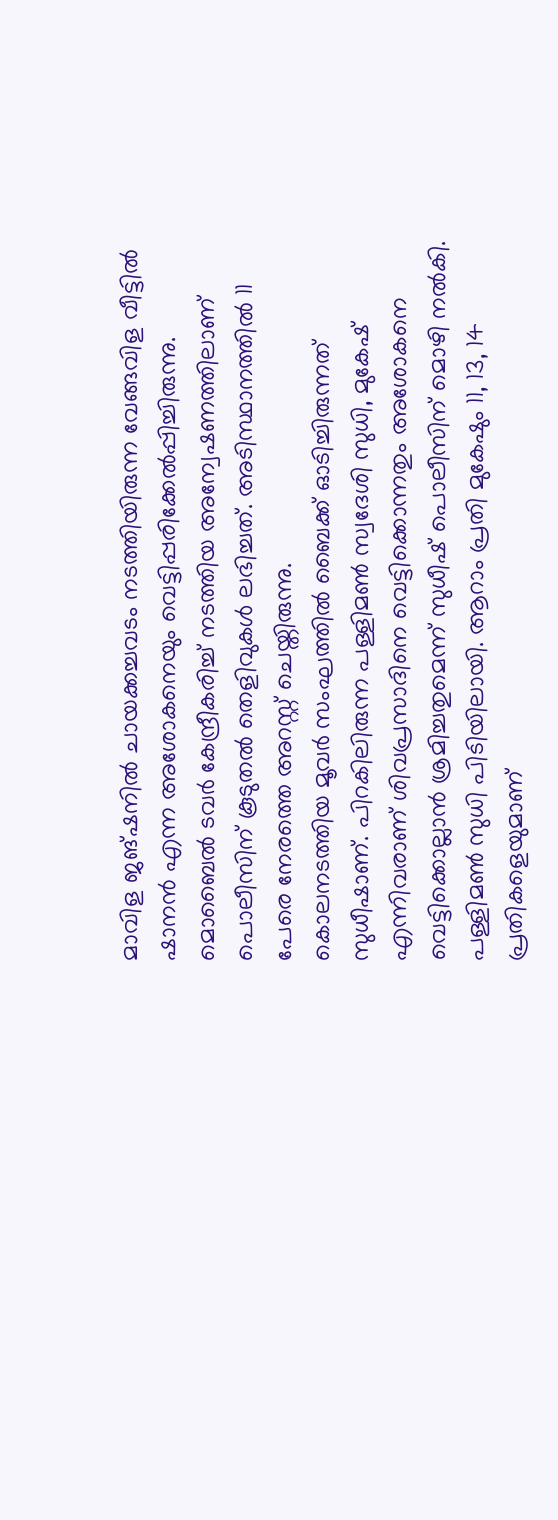മാവിള ജങ്ഷനില്‍ ചായക്കച്ചവടം നടത്തിയിരുന്ന വേങ്ങവിള വീട്ടില്‍ ഷാനന്‍ എന്ന അശോകനെയും വെട്ടിപ്പരിക്കേല്‍പ്പിച്ചിരുന്നു. മൊബൈല്‍ ടവര്‍ കേന്ദ്രീകരിച്ച് നടത്തിയ അന്വേഷണത്തിലാണ് പൊലീസിന് കൂടുതല്‍ തെളിവുകള്‍ ലഭിച്ചത്. അടിസ്ഥാനത്തില്‍ 11 പേരെ നേരത്തെ അറസ്റ്റ് ചെയ്തിരുന്നു.
കൊലനടത്തിയ മൂവര്‍ സംഘത്തില്‍ ബൈക്ക് ഓടിച്ചിരുന്നത് സുധീഷാണ്. പിറകിലിരുന്ന പള്ളിമണ്‍ സ്വദേശി സുധി, മുകേഷ് എന്നിവരാണ് ശിവപ്രസാദിനെ വെട്ടിക്കൊന്നതും അശോകനെ വെട്ടിക്കൊല്ലാന്‍ ശ്രമിച്ചതുമെന്ന് സുധീഷ് പൊലീസിന് മൊഴി നല്‍കി. പള്ളിമണ്‍ സുധി പിടിയിലായി. ആറാം പ്രതി മുകേഷും 11, 13, 14 പ്രതികളെയുമാണ്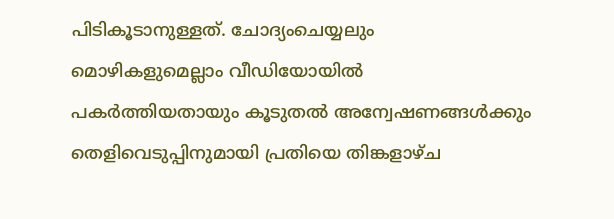പിടികൂടാനുള്ളത്. ചോദ്യംചെയ്യലും മൊഴികളുമെല്ലാം വീഡിയോയില്‍ പകര്‍ത്തിയതായും കൂടുതല്‍ അന്വേഷണങ്ങള്‍ക്കും തെളിവെടുപ്പിനുമായി പ്രതിയെ തിങ്കളാഴ്ച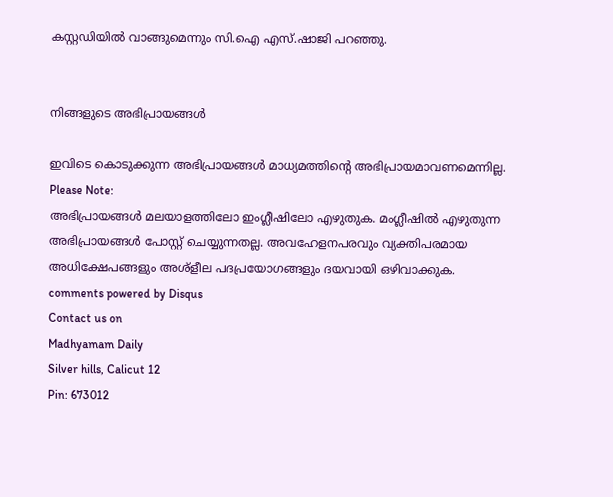കസ്റ്റഡിയില്‍ വാങ്ങുമെന്നും സി.ഐ എസ്.ഷാജി പറഞ്ഞു.


നിങ്ങളുടെ അഭിപ്രായങ്ങള്‍

ഇവിടെ കൊടുക്കുന്ന അഭിപ്രായങ്ങള്‍ മാധ്യമത്തിന്റെ അഭിപ്രായമാവണമെന്നില്ല.
Please Note:
അഭിപ്രായങ്ങള്‍ മലയാളത്തിലോ ഇംഗ്ലീഷിലോ എഴുതുക. മംഗ്ലീഷില്‍ എഴുതുന്ന അഭിപ്രായങ്ങള്‍ പോസ്റ്റ് ചെയ്യുന്നതല്ല. അവഹേളനപരവും വ്യക്തിപരമായ അധിക്ഷേപങ്ങളും അശ്ളീല പദപ്രയോഗങ്ങളും ദയവായി ഒഴിവാക്കുക.
comments powered by Disqus
Contact us on
Madhyamam Daily
Silver hills, Calicut 12
Pin: 673012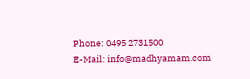Phone: 0495 2731500
E-Mail: info@madhyamam.com